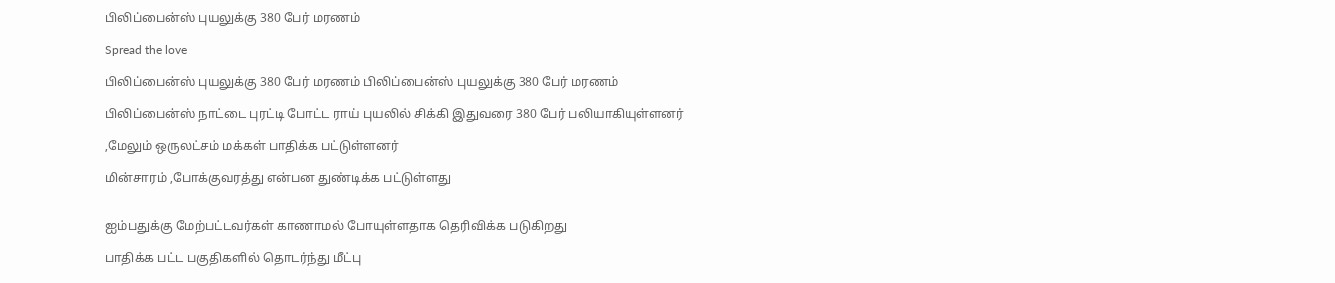பிலிப்பைன்ஸ் புயலுக்கு 380 பேர் மரணம்

Spread the love

பிலிப்பைன்ஸ் புயலுக்கு 380 பேர் மரணம் பிலிப்பைன்ஸ் புயலுக்கு 380 பேர் மரணம்

பிலிப்பைன்ஸ் நாட்டை புரட்டி போட்ட ராய் புயலில் சிக்கி இதுவரை 380 பேர் பலியாகியுள்ளனர்

,மேலும் ஒருலட்சம் மக்கள் பாதிக்க பட்டுள்ளனர்

மின்சாரம் ,போக்குவரத்து என்பன துண்டிக்க பட்டுள்ளது


ஐம்பதுக்கு மேற்பட்டவர்கள் காணாமல் போயுள்ளதாக தெரிவிக்க படுகிறது

பாதிக்க பட்ட பகுதிகளில் தொடர்ந்து மீட்பு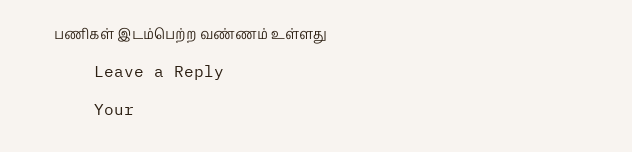பணிகள் இடம்பெற்ற வண்ணம் உள்ளது

    Leave a Reply

    Your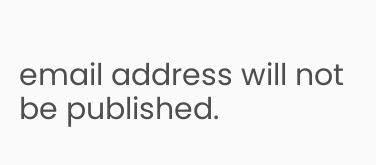email address will not be published.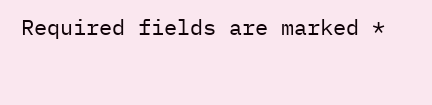Required fields are marked *